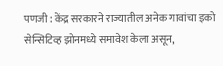पणजी : केंद्र सरकारने राज्यातील अनेक गावांचा इको सेन्सिटिव्ह झोनमध्ये समावेश केला असून,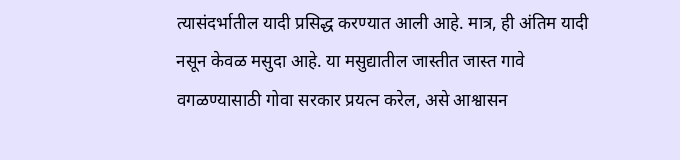त्यासंदर्भातील यादी प्रसिद्ध करण्यात आली आहे. मात्र, ही अंतिम यादी नसून केवळ मसुदा आहे. या मसुद्यातील जास्तीत जास्त गावे वगळण्यासाठी गोवा सरकार प्रयत्न करेल, असे आश्वासन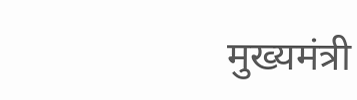मुख्यमंत्री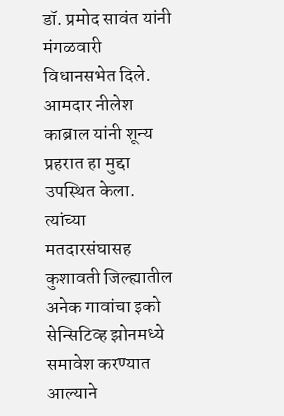डॉ. प्रमोद सावंत यांनी मंगळवारी विधानसभेत दिले.
आमदार नीलेश काब्राल यांनी शून्य प्रहरात हा मुद्दा उपस्थित केला. त्यांच्या मतदारसंघासह कुशावती जिल्ह्यातील अनेक गावांचा इको सेन्सिटिव्ह झोनमध्ये समावेश करण्यात आल्याने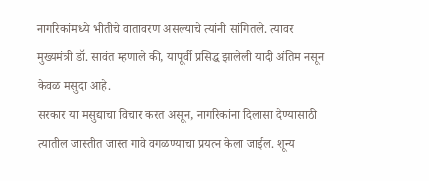नागरिकांमध्ये भीतीचे वातावरण असल्याचे त्यांनी सांगितले. त्यावर मुख्यमंत्री डॉ. सावंत म्हणाले की, यापूर्वी प्रसिद्ध झालेली यादी अंतिम नसून केवळ मसुदा आहे.
सरकार या मसुद्याचा विचार करत असून, नागरिकांना दिलासा देण्यासाठी त्यातील जास्तीत जास्त गावे वगळण्याचा प्रयत्न केला जाईल. शून्य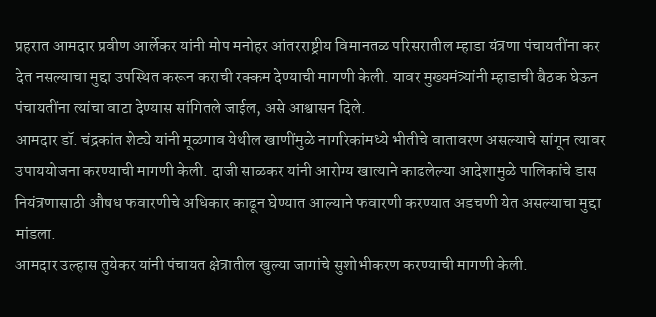प्रहरात आमदार प्रवीण आर्लेकर यांनी मोप मनोहर आंतरराष्ट्रीय विमानतळ परिसरातील म्हाडा यंत्रणा पंचायतींना कर देत नसल्याचा मुद्दा उपस्थित करून कराची रक्कम देण्याची मागणी केली. यावर मुख्यमंत्र्यांनी म्हाडाची बैठक घेऊन पंचायतींना त्यांचा वाटा देण्यास सांगितले जाईल, असे आश्वासन दिले.
आमदार डॉ. चंद्रकांत शेट्ये यांनी मूळगाव येथील खाणींमुळे नागरिकांमध्ये भीतीचे वातावरण असल्याचे सांगून त्यावर उपाययोजना करण्याची मागणी केली. दाजी साळकर यांनी आरोग्य खात्याने काढलेल्या आदेशामुळे पालिकांचे डास नियंत्रणासाठी औषध फवारणीचे अधिकार काढून घेण्यात आल्याने फवारणी करण्यात अडचणी येत असल्याचा मुद्दा मांडला.
आमदार उल्हास तुयेकर यांनी पंचायत क्षेत्रातील खुल्या जागांचे सुशोभीकरण करण्याची मागणी केली.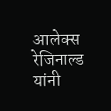आलेक्स रेजिनाल्ड यांनी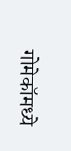गोमेकॉमध्ये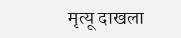मृत्यू दाखला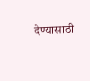देण्यासाठी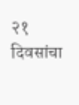२१ दिवसांचा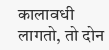कालावधी लागतो, तो दोन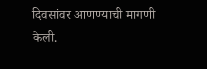दिवसांवर आणण्याची मागणी केली.